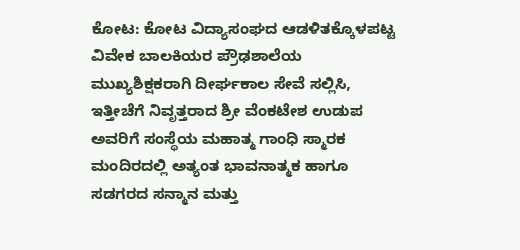ಕೋಟ: ಕೋಟ ವಿದ್ಯಾಸಂಘದ ಆಡಳಿತಕ್ಕೊಳಪಟ್ಟ ವಿವೇಕ ಬಾಲಕಿಯರ ಪ್ರೌಢಶಾಲೆಯ ಮುಖ್ಯಶಿಕ್ಷಕರಾಗಿ ದೀರ್ಘಕಾಲ ಸೇವೆ ಸಲ್ಲಿಸಿ, ಇತ್ತೀಚೆಗೆ ನಿವೃತ್ತರಾದ ಶ್ರೀ ವೆಂಕಟೇಶ ಉಡುಪ ಅವರಿಗೆ ಸಂಸ್ಥೆಯ ಮಹಾತ್ಮ ಗಾಂಧಿ ಸ್ಮಾರಕ ಮಂದಿರದಲ್ಲಿ ಅತ್ಯಂತ ಭಾವನಾತ್ಮಕ ಹಾಗೂ ಸಡಗರದ ಸನ್ಮಾನ ಮತ್ತು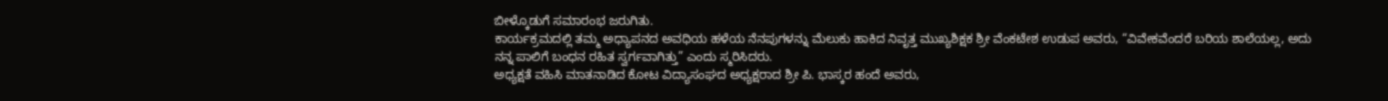ಬೀಳ್ಕೊಡುಗೆ ಸಮಾರಂಭ ಜರುಗಿತು.
ಕಾರ್ಯಕ್ರಮದಲ್ಲಿ ತಮ್ಮ ಅಧ್ಯಾಪನದ ಅವಧಿಯ ಹಳೆಯ ನೆನಪುಗಳನ್ನು ಮೆಲುಕು ಹಾಕಿದ ನಿವೃತ್ತ ಮುಖ್ಯಶಿಕ್ಷಕ ಶ್ರೀ ವೆಂಕಟೇಶ ಉಡುಪ ಅವರು, “ವಿವೇಕವೆಂದರೆ ಬರಿಯ ಶಾಲೆಯಲ್ಲ, ಅದು ನನ್ನ ಪಾಲಿಗೆ ಬಂಧನ ರಹಿತ ಸ್ವರ್ಗವಾಗಿತ್ತು” ಎಂದು ಸ್ಮರಿಸಿದರು.
ಅಧ್ಯಕ್ಷತೆ ವಹಿಸಿ ಮಾತನಾಡಿದ ಕೋಟ ವಿದ್ಯಾಸಂಘದ ಅಧ್ಯಕ್ಷರಾದ ಶ್ರೀ ಪಿ. ಭಾಸ್ಕರ ಹಂದೆ ಅವರು,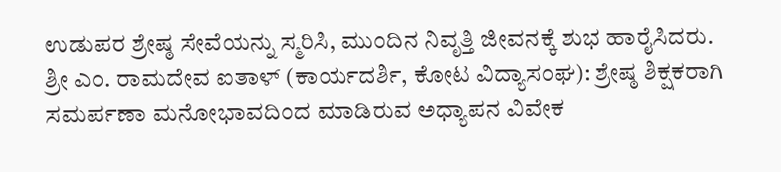ಉಡುಪರ ಶ್ರೇಷ್ಠ ಸೇವೆಯನ್ನು ಸ್ಮರಿಸಿ, ಮುಂದಿನ ನಿವೃತ್ತಿ ಜೀವನಕ್ಕೆ ಶುಭ ಹಾರೈಸಿದರು.
ಶ್ರೀ ಎಂ. ರಾಮದೇವ ಐತಾಳ್ (ಕಾರ್ಯದರ್ಶಿ, ಕೋಟ ವಿದ್ಯಾಸಂಘ): ಶ್ರೇಷ್ಠ ಶಿಕ್ಷಕರಾಗಿ ಸಮರ್ಪಣಾ ಮನೋಭಾವದಿಂದ ಮಾಡಿರುವ ಅಧ್ಯಾಪನ ವಿವೇಕ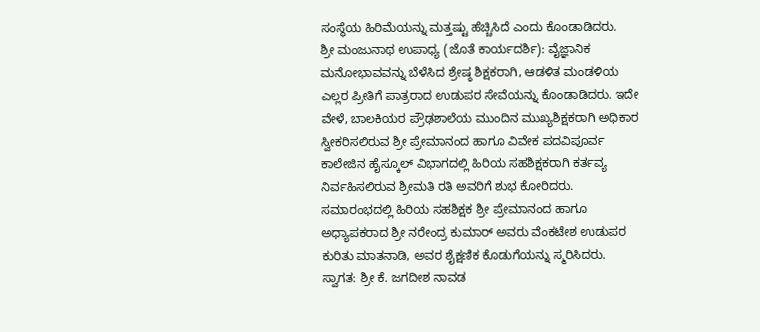ಸಂಸ್ಥೆಯ ಹಿರಿಮೆಯನ್ನು ಮತ್ತಷ್ಟು ಹೆಚ್ಚಿಸಿದೆ ಎಂದು ಕೊಂಡಾಡಿದರು.
ಶ್ರೀ ಮಂಜುನಾಥ ಉಪಾಧ್ಯ (ಜೊತೆ ಕಾರ್ಯದರ್ಶಿ): ವೈಜ್ಞಾನಿಕ ಮನೋಭಾವವನ್ನು ಬೆಳೆಸಿದ ಶ್ರೇಷ್ಠ ಶಿಕ್ಷಕರಾಗಿ, ಆಡಳಿತ ಮಂಡಳಿಯ ಎಲ್ಲರ ಪ್ರೀತಿಗೆ ಪಾತ್ರರಾದ ಉಡುಪರ ಸೇವೆಯನ್ನು ಕೊಂಡಾಡಿದರು. ಇದೇ ವೇಳೆ, ಬಾಲಕಿಯರ ಪ್ರೌಢಶಾಲೆಯ ಮುಂದಿನ ಮುಖ್ಯಶಿಕ್ಷಕರಾಗಿ ಅಧಿಕಾರ ಸ್ವೀಕರಿಸಲಿರುವ ಶ್ರೀ ಪ್ರೇಮಾನಂದ ಹಾಗೂ ವಿವೇಕ ಪದವಿಪೂರ್ವ ಕಾಲೇಜಿನ ಹೈಸ್ಕೂಲ್ ವಿಭಾಗದಲ್ಲಿ ಹಿರಿಯ ಸಹಶಿಕ್ಷಕರಾಗಿ ಕರ್ತವ್ಯ ನಿರ್ವಹಿಸಲಿರುವ ಶ್ರೀಮತಿ ರತಿ ಅವರಿಗೆ ಶುಭ ಕೋರಿದರು.
ಸಮಾರಂಭದಲ್ಲಿ ಹಿರಿಯ ಸಹಶಿಕ್ಷಕ ಶ್ರೀ ಪ್ರೇಮಾನಂದ ಹಾಗೂ ಅಧ್ಯಾಪಕರಾದ ಶ್ರೀ ನರೇಂದ್ರ ಕುಮಾರ್ ಅವರು ವೆಂಕಟೇಶ ಉಡುಪರ ಕುರಿತು ಮಾತನಾಡಿ, ಅವರ ಶೈಕ್ಷಣಿಕ ಕೊಡುಗೆಯನ್ನು ಸ್ಮರಿಸಿದರು.
ಸ್ವಾಗತ: ಶ್ರೀ ಕೆ. ಜಗದೀಶ ನಾವಡ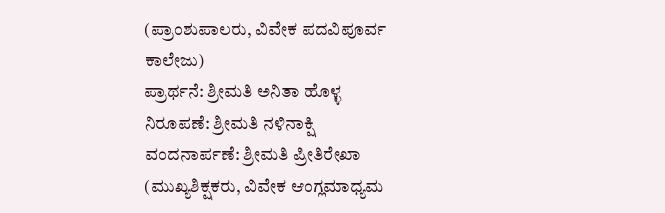(ಪ್ರಾಂಶುಪಾಲರು, ವಿವೇಕ ಪದವಿಪೂರ್ವ ಕಾಲೇಜು)
ಪ್ರಾರ್ಥನೆ: ಶ್ರೀಮತಿ ಅನಿತಾ ಹೊಳ್ಳ
ನಿರೂಪಣೆ: ಶ್ರೀಮತಿ ನಳಿನಾಕ್ಷಿ
ವಂದನಾರ್ಪಣೆ: ಶ್ರೀಮತಿ ಪ್ರೀತಿರೇಖಾ (ಮುಖ್ಯಶಿಕ್ಷಕರು, ವಿವೇಕ ಆಂಗ್ಲಮಾಧ್ಯಮ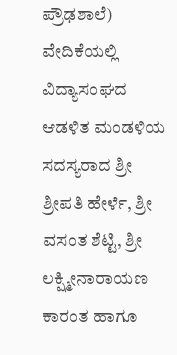ಪ್ರೌಢಶಾಲೆ)
ವೇದಿಕೆಯಲ್ಲಿ ವಿದ್ಯಾಸಂಘದ ಆಡಳಿತ ಮಂಡಳಿಯ ಸದಸ್ಯರಾದ ಶ್ರೀ ಶ್ರೀಪತಿ ಹೇರ್ಳೆ, ಶ್ರೀ ವಸಂತ ಶೆಟ್ಟಿ, ಶ್ರೀ ಲಕ್ಷ್ಮೀನಾರಾಯಣ ಕಾರಂತ ಹಾಗೂ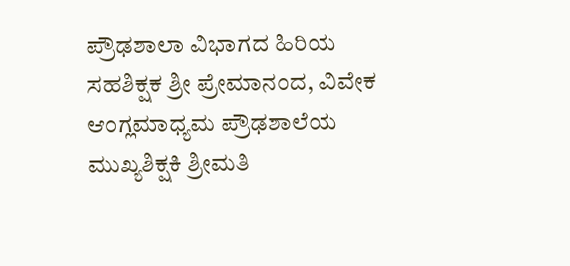ಪ್ರೌಢಶಾಲಾ ವಿಭಾಗದ ಹಿರಿಯ ಸಹಶಿಕ್ಷಕ ಶ್ರೀ ಪ್ರೇಮಾನಂದ, ವಿವೇಕ ಆಂಗ್ಲಮಾಧ್ಯಮ ಪ್ರೌಢಶಾಲೆಯ ಮುಖ್ಯಶಿಕ್ಷಕಿ ಶ್ರೀಮತಿ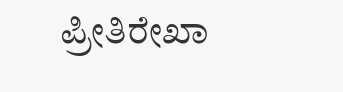ಪ್ರೀತಿರೇಖಾ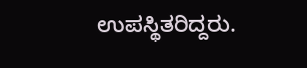ಉಪಸ್ಥಿತರಿದ್ದರು.